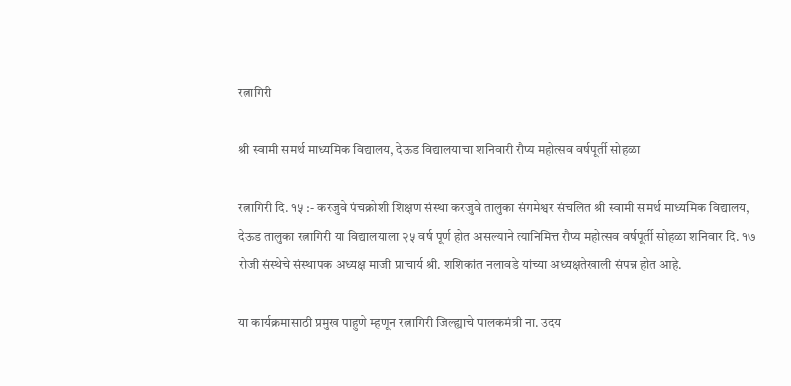रत्नागिरी

श्री स्वामी समर्थ माध्यमिक विद्यालय, देऊड विद्यालयाचा शनिवारी रौप्य महोत्सव वर्षपूर्ती सोहळा

रत्नागिरी दि. १५ :- करजुवे पंचक्रोशी शिक्षण संस्था करजुवे तालुका संगमेश्वर संचलित श्री स्वामी समर्थ माध्यमिक विद्यालय, देऊड तालुका रत्नागिरी या विद्यालयाला २५ वर्ष पूर्ण होत असल्याने त्यानिमित्त रौप्य महोत्सव वर्षपूर्ती सोहळा शनिवार दि. १७ रोजी संस्थेचे संस्थापक अध्यक्ष माजी प्राचार्य श्री. शशिकांत नलावडे यांच्या अध्यक्षतेखाली संपन्न होत आहे.

या कार्यक्रमासाठी प्रमुख पाहुणे म्हणून रत्नागिरी जिल्ह्याचे पालकमंत्री ना. उदय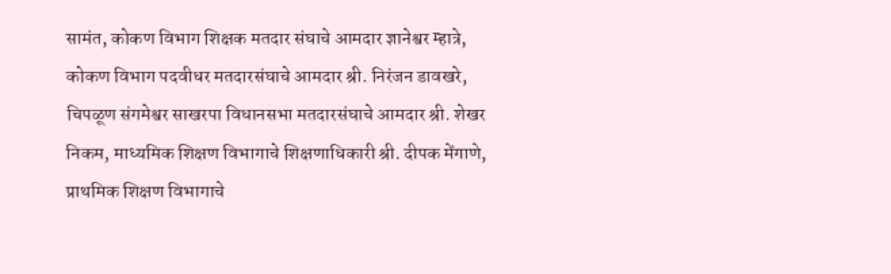सामंत, कोकण विभाग शिक्षक मतदार संघाचे आमदार ज्ञानेश्वर म्हात्रे, कोकण विभाग पदवीधर मतदारसंघाचे आमदार श्री. निरंजन डावखरे, चिपळूण संगमेश्वर साखरपा विधानसभा मतदारसंघाचे आमदार श्री. शेखर निकम, माध्यमिक शिक्षण विभागाचे शिक्षणाधिकारी श्री. दीपक मेंगाणे, प्राथमिक शिक्षण विभागाचे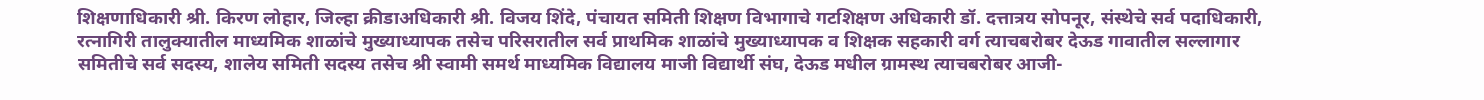शिक्षणाधिकारी श्री. किरण लोहार, जिल्हा क्रीडाअधिकारी श्री. विजय शिंदे, पंचायत समिती शिक्षण विभागाचे गटशिक्षण अधिकारी डॉ. दत्तात्रय सोपनूर, संस्थेचे सर्व पदाधिकारी, रत्नागिरी तालुक्यातील माध्यमिक शाळांचे मुख्याध्यापक तसेच परिसरातील सर्व प्राथमिक शाळांचे मुख्याध्यापक व शिक्षक सहकारी वर्ग त्याचबरोबर देऊड गावातील सल्लागार समितीचे सर्व सदस्य, शालेय समिती सदस्य तसेच श्री स्वामी समर्थ माध्यमिक विद्यालय माजी विद्यार्थी संघ, देऊड मधील ग्रामस्थ त्याचबरोबर आजी-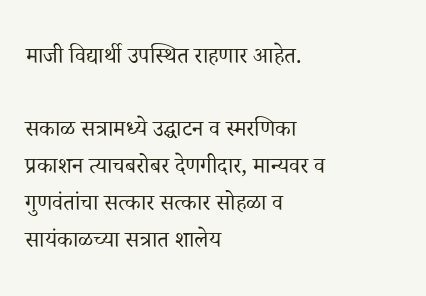माजी विद्यार्थी उपस्थित राहणार आहेत.

सकाळ सत्रामध्ये उद्घाटन व स्मरणिका प्रकाशन त्याचबरोबर देणगीदार, मान्यवर व गुणवंतांचा सत्कार सत्कार सोहळा व सायंकाळच्या सत्रात शालेय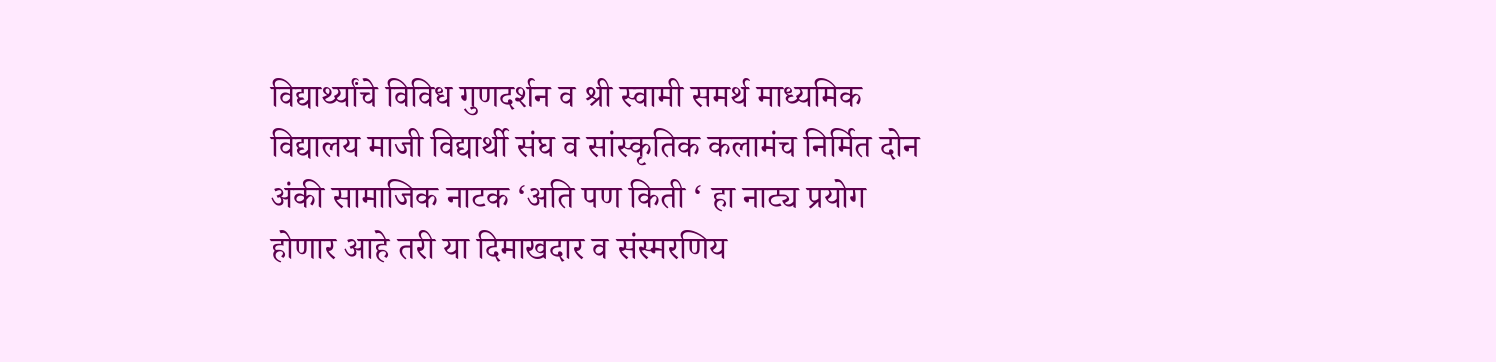विद्यार्थ्यांचे विविध गुणदर्शन व श्री स्वामी समर्थ माध्यमिक विद्यालय माजी विद्यार्थी संघ व सांस्कृतिक कलामंच निर्मित दोन अंकी सामाजिक नाटक ‘अति पण किती ‘ हा नाट्य प्रयोग होणार आहे तरी या दिमाखदार व संस्मरणिय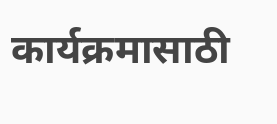कार्यक्रमासाठी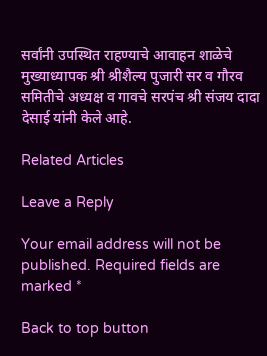सर्वांनी उपस्थित राहण्याचे आवाहन शाळेचे मुख्याध्यापक श्री श्रीशैल्य पुजारी सर व गौरव समितीचे अध्यक्ष व गावचे सरपंच श्री संजय दादा देसाई यांनी केले आहे.

Related Articles

Leave a Reply

Your email address will not be published. Required fields are marked *

Back to top button